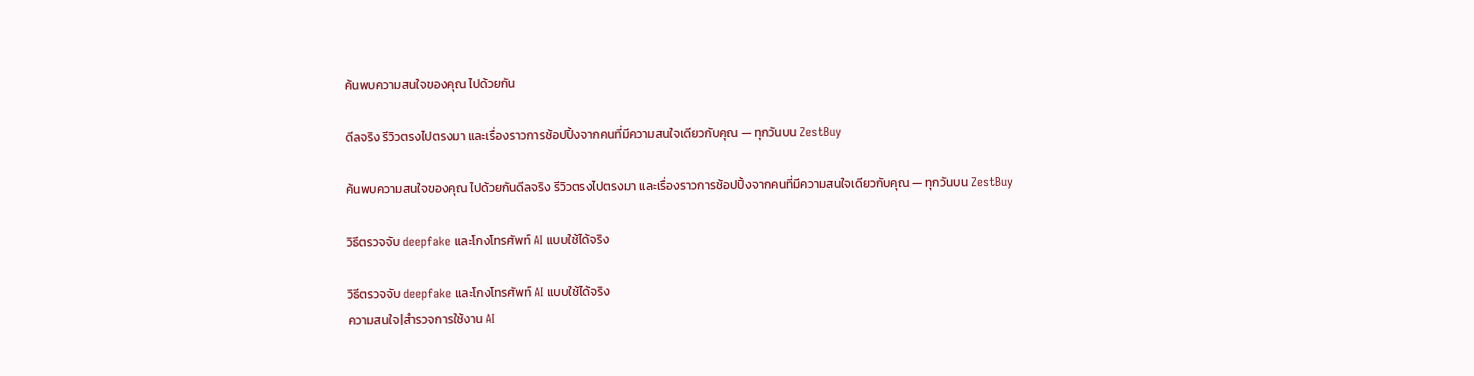ค้นพบความสนใจของคุณ ไปด้วยกัน

ดีลจริง รีวิวตรงไปตรงมา และเรื่องราวการช้อปปิ้งจากคนที่มีความสนใจเดียวกับคุณ — ทุกวันบน ZestBuy

ค้นพบความสนใจของคุณ ไปด้วยกันดีลจริง รีวิวตรงไปตรงมา และเรื่องราวการช้อปปิ้งจากคนที่มีความสนใจเดียวกับคุณ — ทุกวันบน ZestBuy

วิธีตรวจจับ deepfake และโกงโทรศัพท์ AI แบบใช้ได้จริง

วิธีตรวจจับ deepfake และโกงโทรศัพท์ AI แบบใช้ได้จริง
ความสนใจ|สำรวจการใช้งาน AI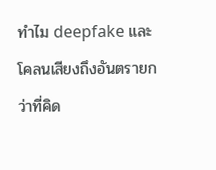ทำไม deepfake และโคลนเสียงถึงอันตรายกว่าที่คิด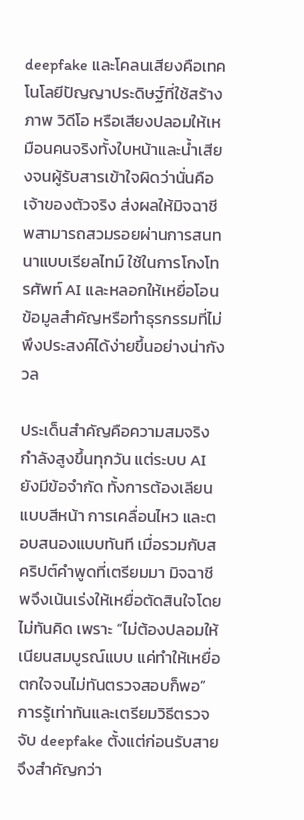deepfake และโคลนเสียงคือเทคโนโลยีปัญญาประดิษฐ์ที่ใช้สร้างภาพ วิดีโอ หรือเสียงปลอมให้เหมือนคนจริงทั้งใบหน้าและน้ำเสียงจนผู้รับสารเข้าใจผิดว่านั่นคือเจ้าของตัวจริง ส่งผลให้มิจฉาชีพสามารถสวมรอยผ่านการสนทนาแบบเรียลไทม์ ใช้ในการโกงโทรศัพท์ AI และหลอกให้เหยื่อโอนข้อมูลสำคัญหรือทำธุรกรรมที่ไม่พึงประสงค์ได้ง่ายขึ้นอย่างน่ากังวล

ประเด็นสำคัญคือความสมจริงกำลังสูงขึ้นทุกวัน แต่ระบบ AI ยังมีข้อจำกัด ทั้งการต้องเลียนแบบสีหน้า การเคลื่อนไหว และตอบสนองแบบทันที เมื่อรวมกับสคริปต์คำพูดที่เตรียมมา มิจฉาชีพจึงเน้นเร่งให้เหยื่อตัดสินใจโดยไม่ทันคิด เพราะ “ไม่ต้องปลอมให้เนียนสมบูรณ์แบบ แค่ทำให้เหยื่อตกใจจนไม่ทันตรวจสอบก็พอ” การรู้เท่าทันและเตรียมวิธีตรวจจับ deepfake ตั้งแต่ก่อนรับสายจึงสำคัญกว่า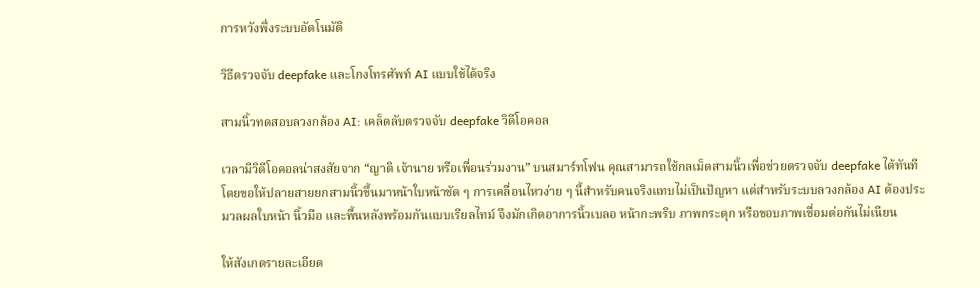การหวังพึ่งระบบอัตโนมัติ

วิธีตรวจจับ deepfake และโกงโทรศัพท์ AI แบบใช้ได้จริง

สามนิ้วทดสอบลวงกล้อง AI: เคล็ดลับตรวจจับ deepfake วิดีโอคอล

เวลามีวิดีโอคอลน่าสงสัยจาก “ญาติ เจ้านาย หรือเพื่อนร่วมงาน” บนสมาร์ทโฟน คุณสามารถใช้กลเม็ดสามนิ้วเพื่อช่วยตรวจจับ deepfake ได้ทันที โดยขอให้ปลายสายยกสามนิ้วขึ้นมาหน้าใบหน้าชัด ๆ การเคลื่อนไหวง่าย ๆ นี้สำหรับคนจริงแทบไม่เป็นปัญหา แต่สำหรับระบบลวงกล้อง AI ต้องประมวลผลใบหน้า นิ้วมือ และพื้นหลังพร้อมกันแบบเรียลไทม์ จึงมักเกิดอาการนิ้วเบลอ หน้ากะพริบ ภาพกระตุก หรือขอบภาพเชื่อมต่อกันไม่เนียน

ให้สังเกตรายละเอียด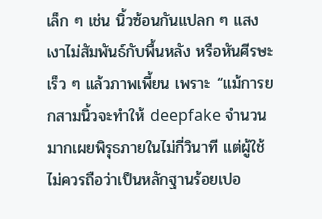เล็ก ๆ เช่น นิ้วซ้อนกันแปลก ๆ แสงเงาไม่สัมพันธ์กับพื้นหลัง หรือหันศีรษะเร็ว ๆ แล้วภาพเพี้ยน เพราะ “แม้การยกสามนิ้วจะทำให้ deepfake จำนวนมากเผยพิรุธภายในไม่กี่วินาที แต่ผู้ใช้ไม่ควรถือว่าเป็นหลักฐานร้อยเปอ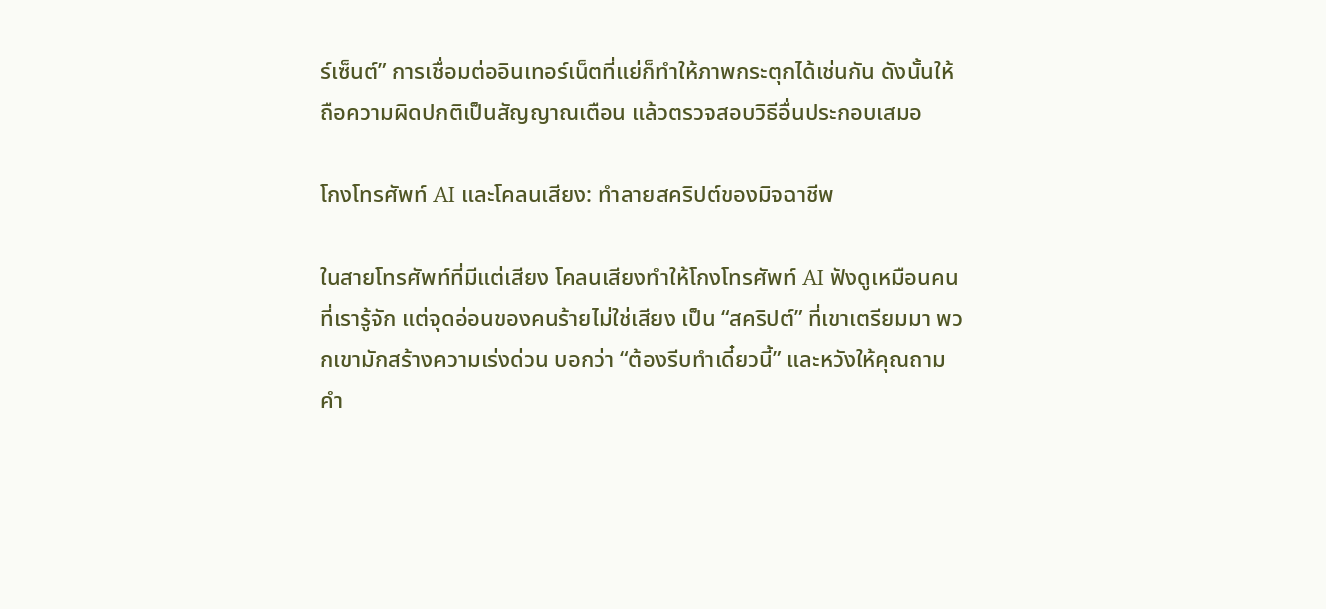ร์เซ็นต์” การเชื่อมต่ออินเทอร์เน็ตที่แย่ก็ทำให้ภาพกระตุกได้เช่นกัน ดังนั้นให้ถือความผิดปกติเป็นสัญญาณเตือน แล้วตรวจสอบวิธีอื่นประกอบเสมอ

โกงโทรศัพท์ AI และโคลนเสียง: ทำลายสคริปต์ของมิจฉาชีพ

ในสายโทรศัพท์ที่มีแต่เสียง โคลนเสียงทำให้โกงโทรศัพท์ AI ฟังดูเหมือนคนที่เรารู้จัก แต่จุดอ่อนของคนร้ายไม่ใช่เสียง เป็น “สคริปต์” ที่เขาเตรียมมา พวกเขามักสร้างความเร่งด่วน บอกว่า “ต้องรีบทำเดี๋ยวนี้” และหวังให้คุณถามคำ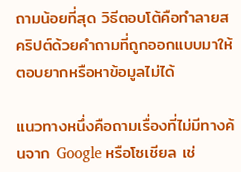ถามน้อยที่สุด วิธีตอบโต้คือทำลายสคริปต์ด้วยคำถามที่ถูกออกแบบมาให้ตอบยากหรือหาข้อมูลไม่ได้

แนวทางหนึ่งคือถามเรื่องที่ไม่มีทางค้นจาก Google หรือโซเชียล เช่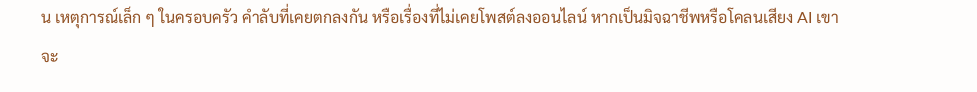น เหตุการณ์เล็ก ๆ ในครอบครัว คำลับที่เคยตกลงกัน หรือเรื่องที่ไม่เคยโพสต์ลงออนไลน์ หากเป็นมิจฉาชีพหรือโคลนเสียง AI เขาจะ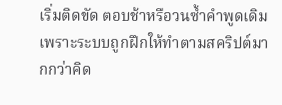เริ่มติดขัด ตอบช้าหรือวนซ้ำคำพูดเดิม เพราะระบบถูกฝึกให้ทำตามสคริปต์มากกว่าคิด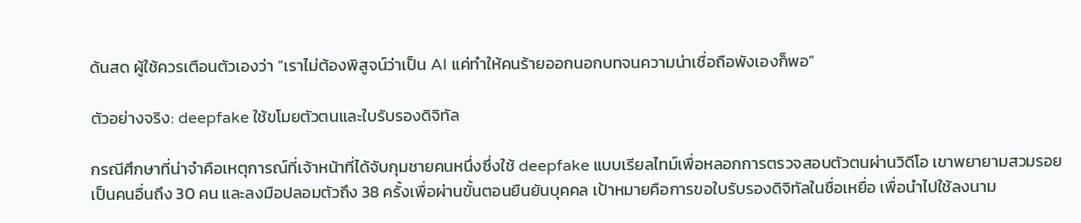ด้นสด ผู้ใช้ควรเตือนตัวเองว่า “เราไม่ต้องพิสูจน์ว่าเป็น AI แค่ทำให้คนร้ายออกนอกบทจนความน่าเชื่อถือพังเองก็พอ”

ตัวอย่างจริง: deepfake ใช้ขโมยตัวตนและใบรับรองดิจิทัล

กรณีศึกษาที่น่าจำคือเหตุการณ์ที่เจ้าหน้าที่ได้จับกุมชายคนหนึ่งซึ่งใช้ deepfake แบบเรียลไทม์เพื่อหลอกการตรวจสอบตัวตนผ่านวิดีโอ เขาพยายามสวมรอยเป็นคนอื่นถึง 30 คน และลงมือปลอมตัวถึง 38 ครั้งเพื่อผ่านขั้นตอนยืนยันบุคคล เป้าหมายคือการขอใบรับรองดิจิทัลในชื่อเหยื่อ เพื่อนำไปใช้ลงนาม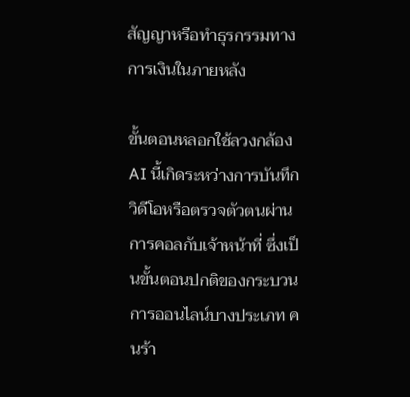สัญญาหรือทำธุรกรรมทางการเงินในภายหลัง

ขั้นตอนหลอกใช้ลวงกล้อง AI นี้เกิดระหว่างการบันทึกวิดีโอหรือตรวจตัวตนผ่านการคอลกับเจ้าหน้าที่ ซึ่งเป็นขั้นตอนปกติของกระบวนการออนไลน์บางประเภท คนร้า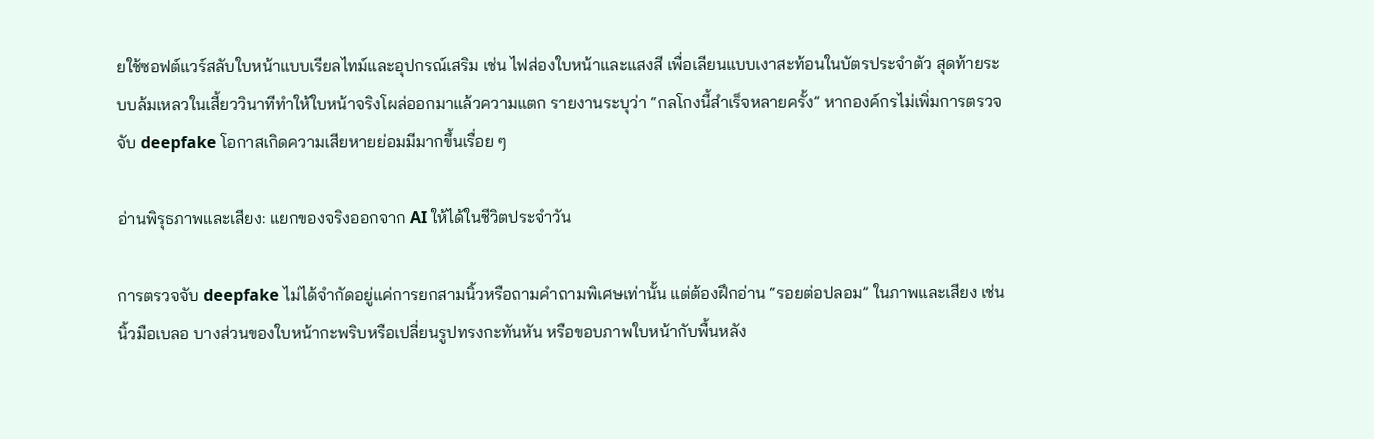ยใช้ซอฟต์แวร์สลับใบหน้าแบบเรียลไทม์และอุปกรณ์เสริม เช่น ไฟส่องใบหน้าและแสงสี เพื่อเลียนแบบเงาสะท้อนในบัตรประจำตัว สุดท้ายระบบล้มเหลวในเสี้ยววินาทีทำให้ใบหน้าจริงโผล่ออกมาแล้วความแตก รายงานระบุว่า “กลโกงนี้สำเร็จหลายครั้ง” หากองค์กรไม่เพิ่มการตรวจจับ deepfake โอกาสเกิดความเสียหายย่อมมีมากขึ้นเรื่อย ๆ

อ่านพิรุธภาพและเสียง: แยกของจริงออกจาก AI ให้ได้ในชีวิตประจำวัน

การตรวจจับ deepfake ไม่ได้จำกัดอยู่แค่การยกสามนิ้วหรือถามคำถามพิเศษเท่านั้น แต่ต้องฝึกอ่าน “รอยต่อปลอม” ในภาพและเสียง เช่น นิ้วมือเบลอ บางส่วนของใบหน้ากะพริบหรือเปลี่ยนรูปทรงกะทันหัน หรือขอบภาพใบหน้ากับพื้นหลัง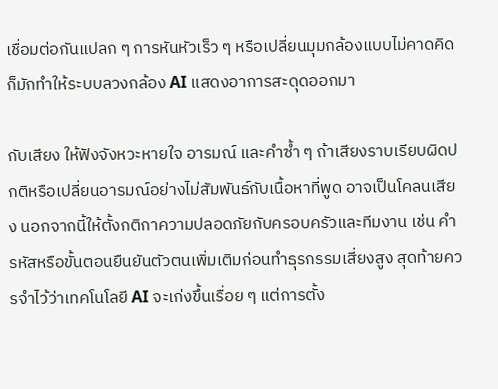เชื่อมต่อกันแปลก ๆ การหันหัวเร็ว ๆ หรือเปลี่ยนมุมกล้องแบบไม่คาดคิดก็มักทำให้ระบบลวงกล้อง AI แสดงอาการสะดุดออกมา

กับเสียง ให้ฟังจังหวะหายใจ อารมณ์ และคำซ้ำ ๆ ถ้าเสียงราบเรียบผิดปกติหรือเปลี่ยนอารมณ์อย่างไม่สัมพันธ์กับเนื้อหาที่พูด อาจเป็นโคลนเสียง นอกจากนี้ให้ตั้งกติกาความปลอดภัยกับครอบครัวและทีมงาน เช่น คำรหัสหรือขั้นตอนยืนยันตัวตนเพิ่มเติมก่อนทำธุรกรรมเสี่ยงสูง สุดท้ายควรจำไว้ว่าเทคโนโลยี AI จะเก่งขึ้นเรื่อย ๆ แต่การตั้ง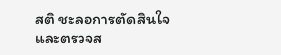สติ ชะลอการตัดสินใจ และตรวจส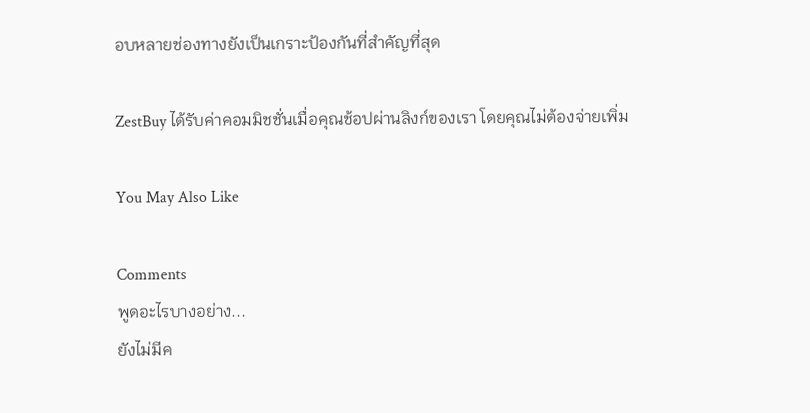อบหลายช่องทางยังเป็นเกราะป้องกันที่สำคัญที่สุด

ZestBuy ได้รับค่าคอมมิชชั่นเมื่อคุณช้อปผ่านลิงก์ของเรา โดยคุณไม่ต้องจ่ายเพิ่ม

You May Also Like

Comments
พูดอะไรบางอย่าง...
ยังไม่มีค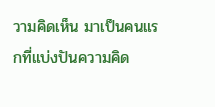วามคิดเห็น มาเป็นคนแรกที่แบ่งปันความคิด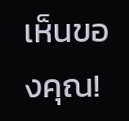เห็นของคุณ!